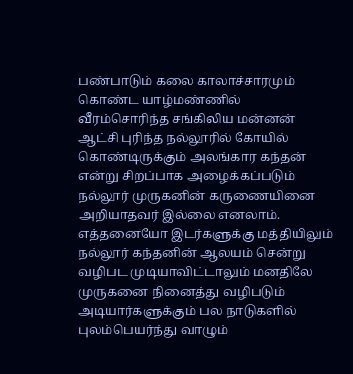பண்பாடும் கலை காலாச்சாரமும் கொண்ட யாழ்மண்ணில் வீரம்சொரிந்த சங்கிலிய மன்னன் ஆட்சி புரிந்த நல்லூரில் கோயில் கொண்டிருக்கும் அலங்கார கந்தன் என்று சிறப்பாக அழைக்கப்படும் நல்லூர் முருகனின் கருணையினை அறியாதவர் இல்லை எனலாம். எத்தனையோ இடர்களுக்கு மத்தியிலும் நல்லூர் கந்தனின் ஆலயம் சென்று வழிபட முடியாவிட்டாலும் மனதிலே முருகனை நினைத்து வழிபடும் அடியார்களுக்கும் பல நாடுகளில் புலம்பெயர்ந்து வாழும்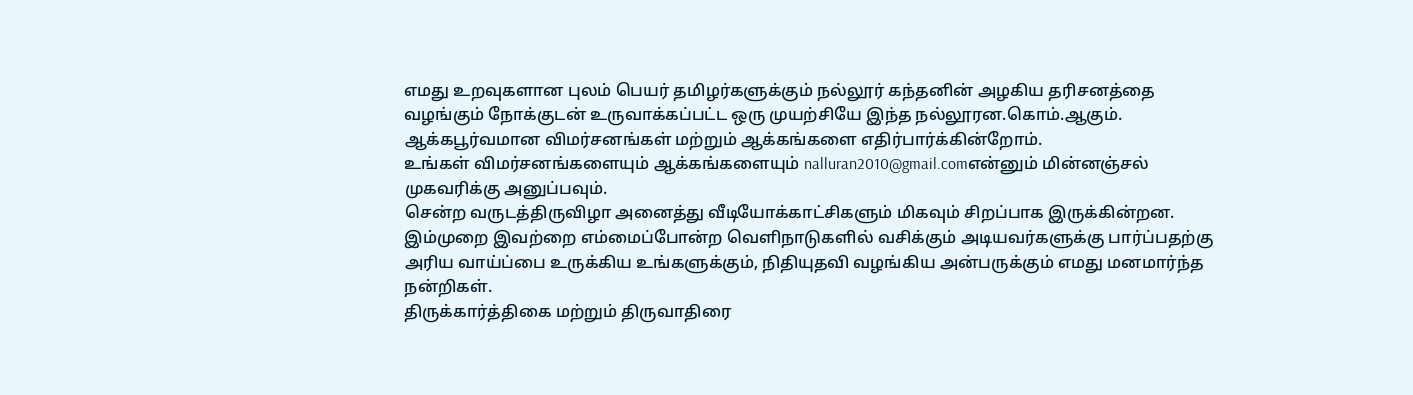எமது உறவுகளான புலம் பெயர் தமிழர்களுக்கும் நல்லூர் கந்தனின் அழகிய தரிசனத்தை வழங்கும் நோக்குடன் உருவாக்கப்பட்ட ஒரு முயற்சியே இந்த நல்லூரன.கொம்.ஆகும்.
ஆக்கபூர்வமான விமர்சனங்கள் மற்றும் ஆக்கங்களை எதிர்பார்க்கின்றோம்.
உங்கள் விமர்சனங்களையும் ஆக்கங்களையும் nalluran2010@gmail.comஎன்னும் மின்னஞ்சல் முகவரிக்கு அனுப்பவும்.
சென்ற வருடத்திருவிழா அனைத்து வீடியோக்காட்சிகளும் மிகவும் சிறப்பாக இருக்கின்றன. இம்முறை இவற்றை எம்மைப்போன்ற வெளிநாடுகளில் வசிக்கும் அடியவர்களுக்கு பார்ப்பதற்கு அரிய வாய்ப்பை உருக்கிய உங்களுக்கும், நிதியுதவி வழங்கிய அன்பருக்கும் எமது மனமார்ந்த நன்றிகள்.
திருக்கார்த்திகை மற்றும் திருவாதிரை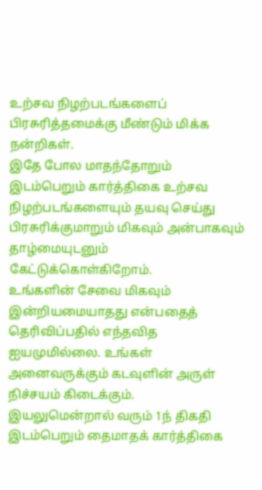உற்சவ நிழற்படங்களைப் பிரசுரித்தமைக்கு மீண்டும் மிக்க நன்றிகள்.
இதே போல மாதந்தோறும் இடம்பெறும் கார்த்திகை உற்சவ நிழற்படங்களையும் தயவு செய்து பிரசுரிக்குமாறும் மிகவும் அன்பாகவும் தாழ்மையுடனும் கேட்டுக்கொள்கிறோம்.
உங்களின் சேவை மிகவும் இன்றியமையாதது என்பதைத் தெரிவிப்பதில் எந்தவித ஐயமுமில்லை. உங்கள் அனைவருக்கும் கடவுளின் அருள் நிச்சயம் கிடைக்கும்.
இயலுமென்றால் வரும் 1ந் திகதி இடம்பெறும் தைமாதக் கார்த்திகை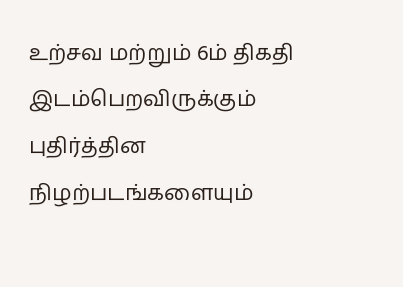உற்சவ மற்றும் 6ம் திகதி இடம்பெறவிருக்கும் புதிர்த்தின நிழற்படங்களையும்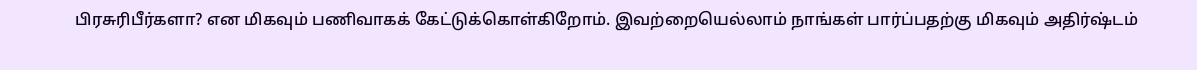பிரசுரிபீர்களா? என மிகவும் பணிவாகக் கேட்டுக்கொள்கிறோம். இவற்றையெல்லாம் நாங்கள் பார்ப்பதற்கு மிகவும் அதிர்ஷ்டம்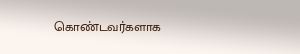கொண்டவர்களாக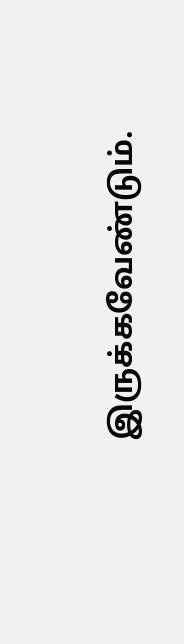இருக்கவேண்டும்.